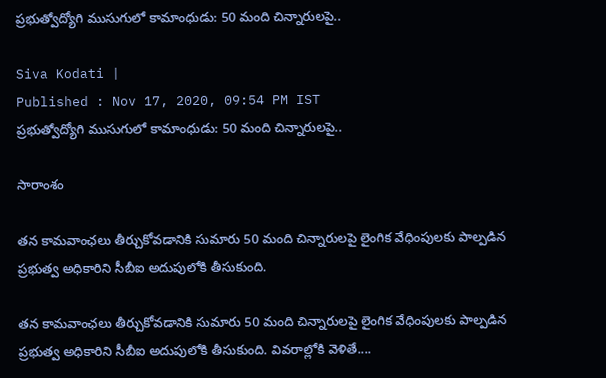ప్రభుత్వోద్యోగి ముసుగులో కామాంధుడు: 50 మంది చిన్నారులపై..

Siva Kodati |
Published : Nov 17, 2020, 09:54 PM IST
ప్రభుత్వోద్యోగి ముసుగులో కామాంధుడు: 50 మంది చిన్నారులపై..

సారాంశం

తన కామవాంఛలు తీర్చుకోవడానికి సుమారు 50 మంది చిన్నారులపై లైంగిక వేధింపులకు పాల్పడిన ప్రభుత్వ అధికారిని సీబీఐ అదుపులోకి తీసుకుంది.

తన కామవాంఛలు తీర్చుకోవడానికి సుమారు 50 మంది చిన్నారులపై లైంగిక వేధింపులకు పాల్పడిన ప్రభుత్వ అధికారిని సీబీఐ అదుపులోకి తీసుకుంది. వివరాల్లోకి వెళితే....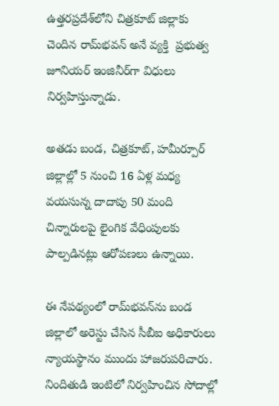ఉత్తరప్రదేశ్‌లోని చిత్రకూట్‌ జిల్లాకు చెందిన రామ్‌భవన్‌ అనే వ్యక్తి  ప్రభుత్వ జూనియర్ ఇంజినీర్‌గా విధులు నిర్వహిస్తున్నాడు.

అతడు బండ, చిత్రకూట్, హమీర్పూర్‌ జిల్లాల్లో 5 నుంచి 16 ఏళ్ల మధ్య వయసున్న దాదాపు 50 మంది చిన్నారులపై లైంగిక వేధింపులకు పాల్పడినట్లు ఆరోపణలు ఉన్నాయి.

ఈ నేపథ్యంలో రామ్‌భవన్‌ను బండ జిల్లాలో అరెస్టు చేసిన సీబీఐ అధికారులు న్యాయస్థానం ముందు హాజరుపరిచారు. నిందితుడి ఇంటిలో నిర్వహించిన సోదాల్లో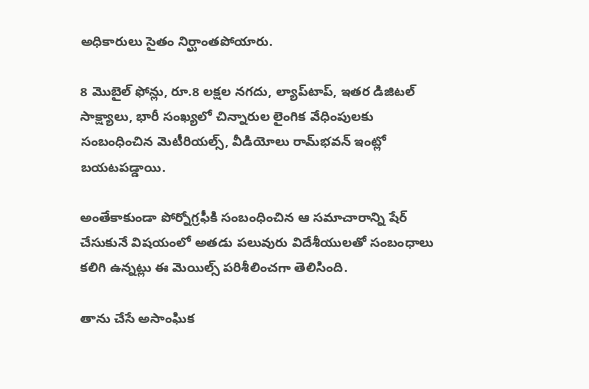అధికారులు సైతం నిర్ఘాంతపోయారు.

8 మొబైల్‌ ఫోన్లు, రూ.8 లక్షల నగదు, ల్యాప్‌టాప్‌, ఇతర డిజిటల్‌ సాక్ష్యాలు, భారీ సంఖ్యలో చిన్నారుల లైంగిక వేధింపులకు సంబంధించిన మెటీరియల్స్‌, వీడియోలు రామ్‌భవన్ ఇంట్లో బయటపడ్డాయి.

అంతేకాకుండా పోర్నోగ్రఫీకి సంబంధించిన ఆ సమాచారాన్ని షేర్ చేసుకునే విషయంలో అతడు పలువురు విదేశీయులతో సంబంధాలు కలిగి ఉన్నట్లు ఈ మెయిల్స్‌ పరిశీలించగా తెలిసింది.

తాను చేసే అసాంఘిక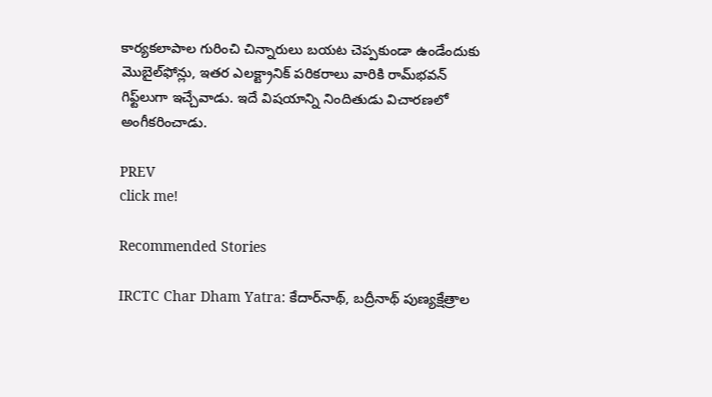కార్యకలాపాల గురించి చిన్నారులు బయట చెప్పకుండా ఉండేందుకు మొబైల్‌ఫోన్లు, ఇతర ఎలక్ట్రానిక్‌ పరికరాలు వారికి రామ్‌భవన్ గిఫ్ట్‌లుగా ఇచ్చేవాడు. ఇదే విషయాన్ని నిందితుడు విచారణలో అంగీకరించాడు.

PREV
click me!

Recommended Stories

IRCTC Char Dham Yatra: కేదార్‌నాథ్, బద్రీనాథ్ పుణ్యక్షేత్రాల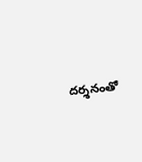దర్శనంతో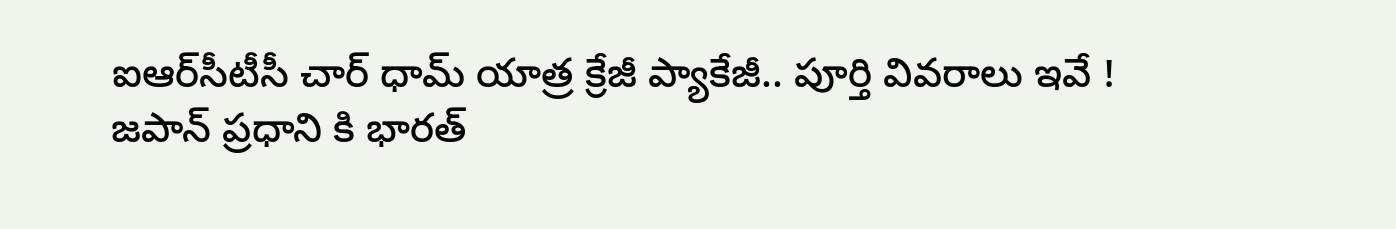ఐఆర్‌సీటీసీ చార్ ధామ్ యాత్ర క్రేజీ ప్యాకేజీ.. పూర్తి వివరాలు ఇవే !
జపాన్ ప్రధాని కి భారత్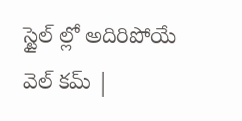స్టైల్ ల్లో అదిరిపోయే వెల్ కమ్ |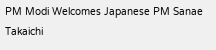PM Modi Welcomes Japanese PM Sanae Takaichi